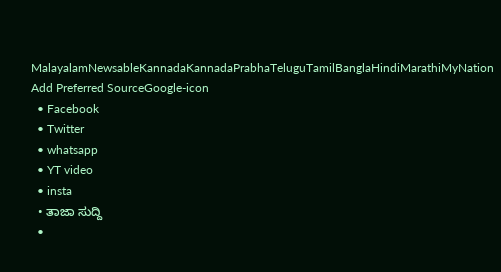MalayalamNewsableKannadaKannadaPrabhaTeluguTamilBanglaHindiMarathiMyNation
Add Preferred SourceGoogle-icon
  • Facebook
  • Twitter
  • whatsapp
  • YT video
  • insta
  • ತಾಜಾ ಸುದ್ದಿ
  •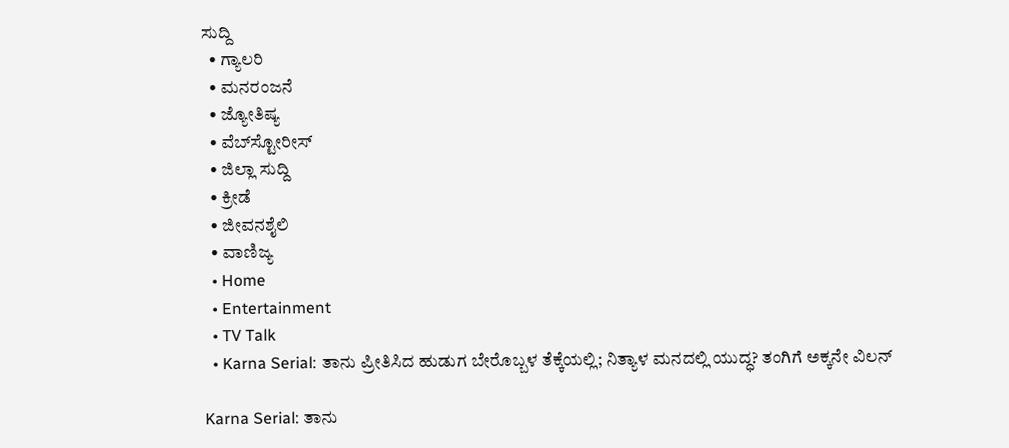ಸುದ್ದಿ
  • ಗ್ಯಾಲರಿ
  • ಮನರಂಜನೆ
  • ಜ್ಯೋತಿಷ್ಯ
  • ವೆಬ್‌ಸ್ಟೋರೀಸ್
  • ಜಿಲ್ಲಾ ಸುದ್ದಿ
  • ಕ್ರೀಡೆ
  • ಜೀವನಶೈಲಿ
  • ವಾಣಿಜ್ಯ
  • Home
  • Entertainment
  • TV Talk
  • Karna Serial: ತಾನು ಪ್ರೀತಿಸಿದ ಹುಡುಗ ಬೇರೊಬ್ಬಳ ತೆಕ್ಕೆಯಲ್ಲಿ; ನಿತ್ಯಾಳ ಮನದಲ್ಲಿ ಯುದ್ಧ? ತಂಗಿಗೆ ಅಕ್ಕನೇ ವಿಲನ್

Karna Serial: ತಾನು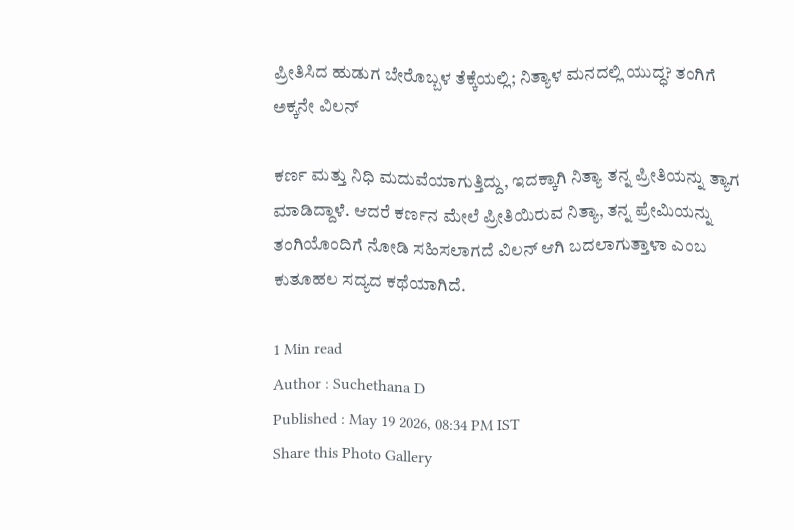ಪ್ರೀತಿಸಿದ ಹುಡುಗ ಬೇರೊಬ್ಬಳ ತೆಕ್ಕೆಯಲ್ಲಿ; ನಿತ್ಯಾಳ ಮನದಲ್ಲಿ ಯುದ್ಧ? ತಂಗಿಗೆ ಅಕ್ಕನೇ ವಿಲನ್

ಕರ್ಣ ಮತ್ತು ನಿಧಿ ಮದುವೆಯಾಗುತ್ತಿದ್ದು, ಇದಕ್ಕಾಗಿ ನಿತ್ಯಾ ತನ್ನ ಪ್ರೀತಿಯನ್ನು ತ್ಯಾಗ ಮಾಡಿದ್ದಾಳೆ. ಆದರೆ ಕರ್ಣನ ಮೇಲೆ ಪ್ರೀತಿಯಿರುವ ನಿತ್ಯಾ, ತನ್ನ ಪ್ರೇಮಿಯನ್ನು ತಂಗಿಯೊಂದಿಗೆ ನೋಡಿ ಸಹಿಸಲಾಗದೆ ವಿಲನ್ ಆಗಿ ಬದಲಾಗುತ್ತಾಳಾ ಎಂಬ ಕುತೂಹಲ ಸದ್ಯದ ಕಥೆಯಾಗಿದೆ.

1 Min read
Author : Suchethana D
Published : May 19 2026, 08:34 PM IST
Share this Photo Gallery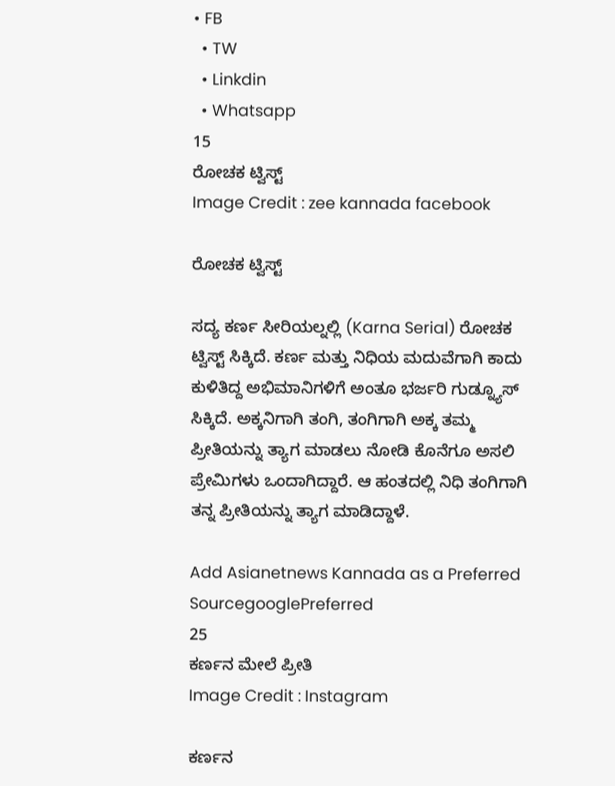• FB
  • TW
  • Linkdin
  • Whatsapp
15
ರೋಚಕ ಟ್ವಿಸ್ಟ್
Image Credit : zee kannada facebook

ರೋಚಕ ಟ್ವಿಸ್ಟ್

ಸದ್ಯ ಕರ್ಣ ಸೀರಿಯಲ್ನಲ್ಲಿ (Karna Serial) ರೋಚಕ ಟ್ವಿಸ್ಟ್ ಸಿಕ್ಕಿದೆ. ಕರ್ಣ ಮತ್ತು ನಿಧಿಯ ಮದುವೆಗಾಗಿ ಕಾದು ಕುಳಿತಿದ್ದ ಅಭಿಮಾನಿಗಳಿಗೆ ಅಂತೂ ಭರ್ಜರಿ ಗುಡ್ನ್ಯೂಸ್ ಸಿಕ್ಕಿದೆ. ಅಕ್ಕನಿಗಾಗಿ ತಂಗಿ, ತಂಗಿಗಾಗಿ ಅಕ್ಕ ತಮ್ಮ ಪ್ರೀತಿಯನ್ನು ತ್ಯಾಗ ಮಾಡಲು ನೋಡಿ ಕೊನೆಗೂ ಅಸಲಿ ಪ್ರೇಮಿಗಳು ಒಂದಾಗಿದ್ದಾರೆ. ಆ ಹಂತದಲ್ಲಿ ನಿಧಿ ತಂಗಿಗಾಗಿ ತನ್ನ ಪ್ರೀತಿಯನ್ನು ತ್ಯಾಗ ಮಾಡಿದ್ದಾಳೆ.

Add Asianetnews Kannada as a Preferred SourcegooglePreferred
25
ಕರ್ಣನ ಮೇಲೆ ಪ್ರೀತಿ
Image Credit : Instagram

ಕರ್ಣನ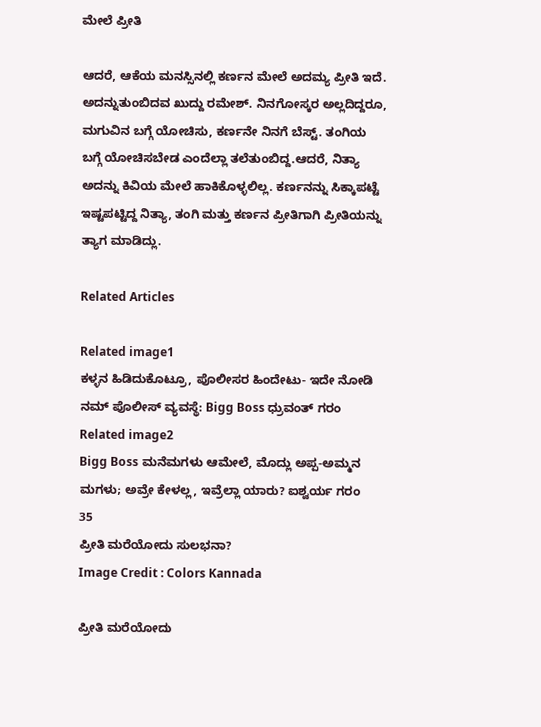ಮೇಲೆ ಪ್ರೀತಿ

ಆದರೆ, ಆಕೆಯ ಮನಸ್ಸಿನಲ್ಲಿ ಕರ್ಣನ ಮೇಲೆ ಅದಮ್ಯ ಪ್ರೀತಿ ಇದೆ. ಅದನ್ನುತುಂಬಿದವ ಖುದ್ದು ರಮೇಶ್. ನಿನಗೋಸ್ಕರ ಅಲ್ಲದಿದ್ದರೂ, ಮಗುವಿನ ಬಗ್ಗೆ ಯೋಚಿಸು, ಕರ್ಣನೇ ನಿನಗೆ ಬೆಸ್ಟ್. ತಂಗಿಯ ಬಗ್ಗೆ ಯೋಚಿಸಬೇಡ ಎಂದೆಲ್ಲಾ ತಲೆತುಂಬಿದ್ದ.ಆದರೆ, ನಿತ್ಯಾ ಅದನ್ನು ಕಿವಿಯ ಮೇಲೆ ಹಾಕಿಕೊಳ್ಳಲಿಲ್ಲ. ಕರ್ಣನನ್ನು ಸಿಕ್ಕಾಪಟ್ಟೆ ಇಷ್ಟಪಟ್ಟಿದ್ದ ನಿತ್ಯಾ, ತಂಗಿ ಮತ್ತು ಕರ್ಣನ ಪ್ರೀತಿಗಾಗಿ ಪ್ರೀತಿಯನ್ನು ತ್ಯಾಗ ಮಾಡಿದ್ಲು.

Related Articles

Related image1
ಕಳ್ಳನ ಹಿಡಿದುಕೊಟ್ರೂ, ಪೊಲೀಸರ ಹಿಂದೇಟು- ಇದೇ ನೋಡಿ ನಮ್ ಪೊಲೀಸ್ ವ್ಯವಸ್ಥೆ: Bigg Boss ಧ್ರುವಂತ್‌ ಗರಂ
Related image2
Bigg Boss ಮನೆಮಗಳು ಆಮೇಲೆ, ಮೊದ್ಲು ಅಪ್ಪ-ಅಮ್ಮನ ಮಗಳು; ಅವ್ರೇ ಕೇಳಲ್ಲ, ಇವ್ರೆಲ್ಲಾ ಯಾರು? ಐಶ್ವರ್ಯ ಗರಂ
35
ಪ್ರೀತಿ ಮರೆಯೋದು ಸುಲಭನಾ?
Image Credit : Colors Kannada

ಪ್ರೀತಿ ಮರೆಯೋದು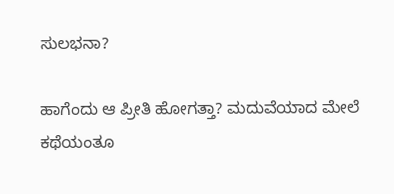ಸುಲಭನಾ?

ಹಾಗೆಂದು ಆ ಪ್ರೀತಿ ಹೋಗತ್ತಾ? ಮದುವೆಯಾದ ಮೇಲೆ ಕಥೆಯಂತೂ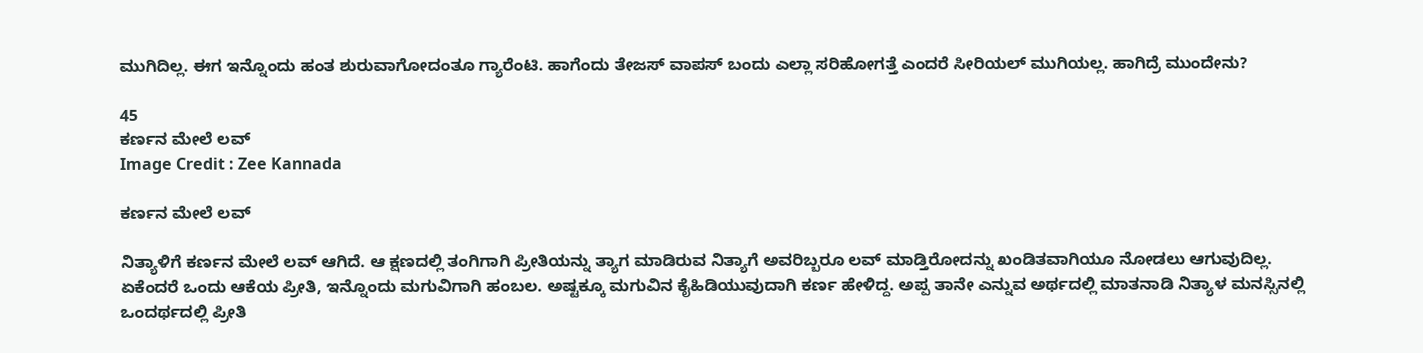ಮುಗಿದಿಲ್ಲ. ಈಗ ಇನ್ನೊಂದು ಹಂತ ಶುರುವಾಗೋದಂತೂ ಗ್ಯಾರೆಂಟಿ. ಹಾಗೆಂದು ತೇಜಸ್ ವಾಪಸ್ ಬಂದು ಎಲ್ಲಾ ಸರಿಹೋಗತ್ತೆ ಎಂದರೆ ಸೀರಿಯಲ್ ಮುಗಿಯಲ್ಲ. ಹಾಗಿದ್ರೆ ಮುಂದೇನು?

45
ಕರ್ಣನ ಮೇಲೆ ಲವ್
Image Credit : Zee Kannada

ಕರ್ಣನ ಮೇಲೆ ಲವ್

ನಿತ್ಯಾಳಿಗೆ ಕರ್ಣನ ಮೇಲೆ ಲವ್ ಆಗಿದೆ. ಆ ಕ್ಷಣದಲ್ಲಿ ತಂಗಿಗಾಗಿ ಪ್ರೀತಿಯನ್ನು ತ್ಯಾಗ ಮಾಡಿರುವ ನಿತ್ಯಾಗೆ ಅವರಿಬ್ಬರೂ ಲವ್ ಮಾಡ್ತಿರೋದನ್ನು ಖಂಡಿತವಾಗಿಯೂ ನೋಡಲು ಆಗುವುದಿಲ್ಲ. ಏಕೆಂದರೆ ಒಂದು ಆಕೆಯ ಪ್ರೀತಿ, ಇನ್ನೊಂದು ಮಗುವಿಗಾಗಿ ಹಂಬಲ. ಅಷ್ಟಕ್ಕೂ ಮಗುವಿನ ಕೈಹಿಡಿಯುವುದಾಗಿ ಕರ್ಣ ಹೇಳಿದ್ದ. ಅಪ್ಪ ತಾನೇ ಎನ್ನುವ ಅರ್ಥದಲ್ಲಿ ಮಾತನಾಡಿ ನಿತ್ಯಾಳ ಮನಸ್ಸಿನಲ್ಲಿ ಒಂದರ್ಥದಲ್ಲಿ ಪ್ರೀತಿ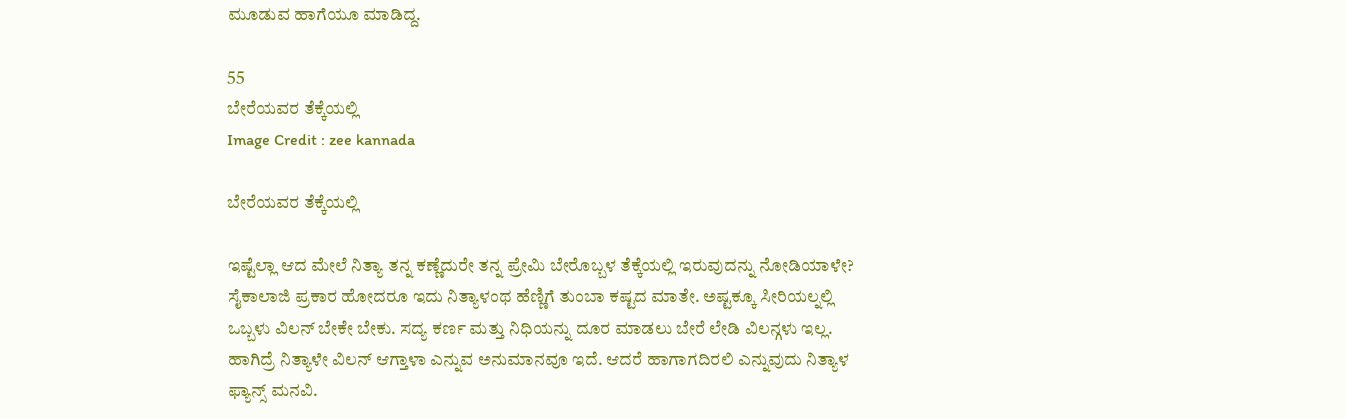ಮೂಡುವ ಹಾಗೆಯೂ ಮಾಡಿದ್ದ.

55
ಬೇರೆಯವರ ತೆಕ್ಕೆಯಲ್ಲಿ
Image Credit : zee kannada

ಬೇರೆಯವರ ತೆಕ್ಕೆಯಲ್ಲಿ

ಇಷ್ಟೆಲ್ಲಾ ಆದ ಮೇಲೆ ನಿತ್ಯಾ ತನ್ನ ಕಣ್ಣೆದುರೇ ತನ್ನ ಪ್ರೇಮಿ ಬೇರೊಬ್ಬಳ ತೆಕ್ಕೆಯಲ್ಲಿ ಇರುವುದನ್ನು ನೋಡಿಯಾಳೇ? ಸೈಕಾಲಾಜಿ ಪ್ರಕಾರ ಹೋದರೂ ಇದು ನಿತ್ಯಾಳಂಥ ಹೆಣ್ಣಿಗೆ ತುಂಬಾ ಕಷ್ಟದ ಮಾತೇ. ಅಷ್ಟಕ್ಕೂ ಸೀರಿಯಲ್ನಲ್ಲಿ ಒಬ್ಬಳು ವಿಲನ್ ಬೇಕೇ ಬೇಕು. ಸದ್ಯ ಕರ್ಣ ಮತ್ತು ನಿಧಿಯನ್ನು ದೂರ ಮಾಡಲು ಬೇರೆ ಲೇಡಿ ವಿಲನ್ಗಳು ಇಲ್ಲ. ಹಾಗಿದ್ರೆ ನಿತ್ಯಾಳೇ ವಿಲನ್ ಆಗ್ತಾಳಾ ಎನ್ನುವ ಅನುಮಾನವೂ ಇದೆ. ಆದರೆ ಹಾಗಾಗದಿರಲಿ ಎನ್ನುವುದು ನಿತ್ಯಾಳ ಫ್ಯಾನ್ಸ್ ಮನವಿ.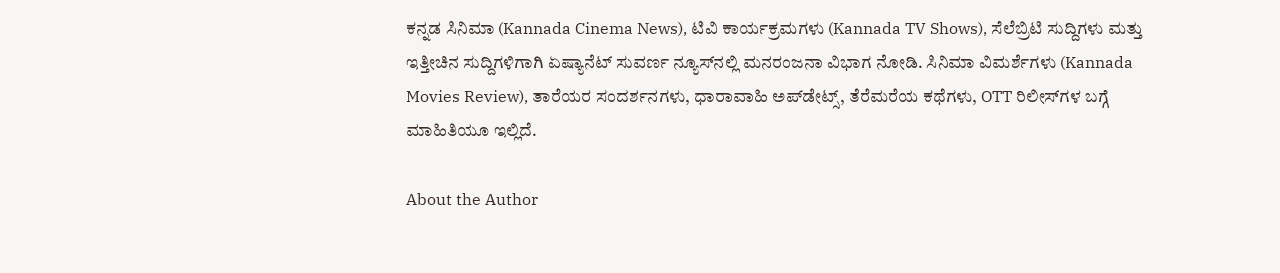ಕನ್ನಡ ಸಿನಿಮಾ (Kannada Cinema News), ಟಿವಿ ಕಾರ್ಯಕ್ರಮಗಳು (Kannada TV Shows), ಸೆಲೆಬ್ರಿಟಿ ಸುದ್ದಿಗಳು ಮತ್ತು ಇತ್ತೀಚಿನ ಸುದ್ದಿಗಳಿಗಾಗಿ ಏಷ್ಯಾನೆಟ್ ಸುವರ್ಣ ನ್ಯೂಸ್‌ನಲ್ಲಿ ಮನರಂಜನಾ ವಿಭಾಗ ನೋಡಿ. ಸಿನಿಮಾ ವಿಮರ್ಶೆಗಳು (Kannada Movies Review), ತಾರೆಯರ ಸಂದರ್ಶನಗಳು, ಧಾರಾವಾಹಿ ಅಪ್‌ಡೇಟ್ಸ್‌, ತೆರೆಮರೆಯ ಕಥೆಗಳು, OTT ರಿಲೀಸ್‌ಗಳ ಬಗ್ಗೆ ಮಾಹಿತಿಯೂ ಇಲ್ಲಿದೆ.

About the Author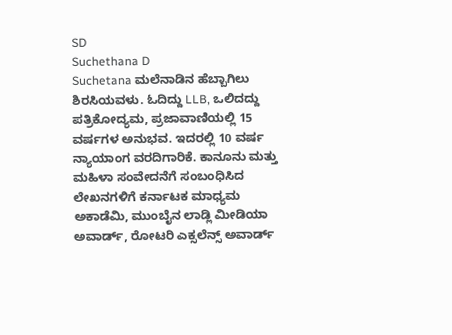SD
Suchethana D
Suchetana ಮಲೆನಾಡಿನ ಹೆಬ್ಬಾಗಿಲು ಶಿರಸಿಯವಳು. ಓದಿದ್ದು LLB, ಒಲಿದದ್ದು ಪತ್ರಿಕೋದ್ಯಮ, ಪ್ರಜಾವಾಣಿಯಲ್ಲಿ 15 ವರ್ಷಗಳ ಅನುಭವ. ಇದರಲ್ಲಿ 10 ವರ್ಷ ನ್ಯಾಯಾಂಗ ವರದಿಗಾರಿಕೆ. ಕಾನೂನು ಮತ್ತು ಮಹಿಳಾ ಸಂವೇದನೆಗೆ ಸಂಬಂಧಿಸಿದ ಲೇಖನಗಳಿಗೆ ಕರ್ನಾಟಕ ಮಾಧ್ಯಮ ಅಕಾಡೆಮಿ, ಮುಂಬೈನ ಲಾಡ್ಲಿ ಮೀಡಿಯಾ ಅವಾರ್ಡ್, ರೋಟರಿ ಎಕ್ಸಲೆನ್ಸ್ ಅವಾರ್ಡ್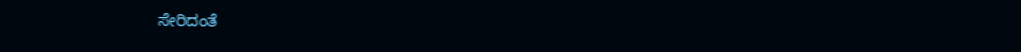ಸೇರಿದಂತೆ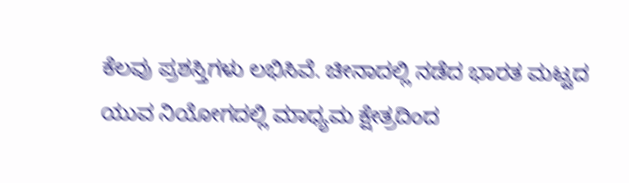ಕೆಲವು ಪ್ರಶಸ್ತಿಗಳು ಲಭಿಸಿವೆ. ಚೀನಾದಲ್ಲಿ ನಡೆದ ಭಾರತ ಮಟ್ಟದ ಯುವ ನಿಯೋಗದಲ್ಲಿ ಮಾಧ್ಯಮ ಕ್ಷೇತ್ರದಿಂದ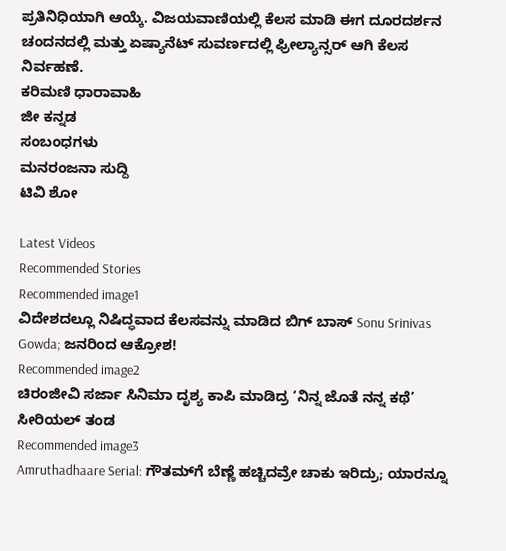ಪ್ರತಿನಿಧಿಯಾಗಿ ಆಯ್ಕೆ. ವಿಜಯವಾಣಿಯಲ್ಲಿ ಕೆಲಸ ಮಾಡಿ ಈಗ ದೂರದರ್ಶನ ಚಂದನದಲ್ಲಿ ಮತ್ತು ಏಷ್ಯಾನೆಟ್ ಸುವರ್ಣದಲ್ಲಿ ಫ್ರೀಲ್ಯಾನ್ಸರ್ ಆಗಿ ಕೆಲಸ ನಿರ್ವಹಣೆ.
ಕರಿಮಣಿ ಧಾರಾವಾಹಿ
ಜೀ ಕನ್ನಡ
ಸಂಬಂಧಗಳು
ಮನರಂಜನಾ ಸುದ್ದಿ
ಟಿವಿ ಶೋ

Latest Videos
Recommended Stories
Recommended image1
ವಿದೇಶದಲ್ಲೂ ನಿಷಿದ್ಧವಾದ ಕೆಲಸವನ್ನು ಮಾಡಿದ ಬಿಗ್‌ ಬಾಸ್ Sonu Srinivas Gowda; ಜನರಿಂದ ಆಕ್ರೋಶ!
Recommended image2
ಚಿರಂಜೀವಿ ಸರ್ಜಾ ಸಿನಿಮಾ ದೃಶ್ಯ ಕಾಪಿ ಮಾಡಿದ್ರ ‘ನಿನ್ನ ಜೊತೆ ನನ್ನ ಕಥೆ’ ಸೀರಿಯಲ್ ತಂಡ
Recommended image3
Amruthadhaare Serial: ಗೌತಮ್‌ಗೆ ಬೆಣ್ಣೆ ಹಚ್ಚಿದವ್ರೇ ಚಾಕು ಇರಿದ್ರು; ಯಾರನ್ನೂ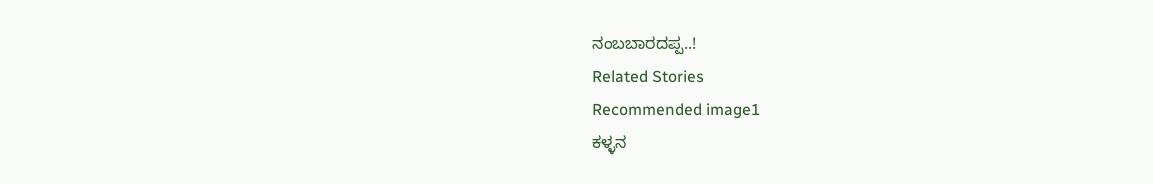ನಂಬಬಾರದಪ್ಪ..!
Related Stories
Recommended image1
ಕಳ್ಳನ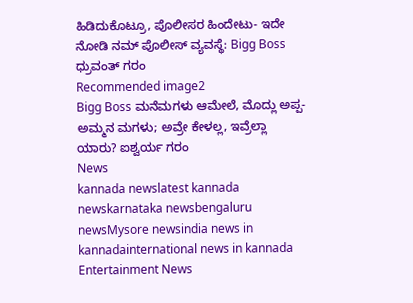ಹಿಡಿದುಕೊಟ್ರೂ, ಪೊಲೀಸರ ಹಿಂದೇಟು- ಇದೇ ನೋಡಿ ನಮ್ ಪೊಲೀಸ್ ವ್ಯವಸ್ಥೆ: Bigg Boss ಧ್ರುವಂತ್‌ ಗರಂ
Recommended image2
Bigg Boss ಮನೆಮಗಳು ಆಮೇಲೆ, ಮೊದ್ಲು ಅಪ್ಪ-ಅಮ್ಮನ ಮಗಳು; ಅವ್ರೇ ಕೇಳಲ್ಲ, ಇವ್ರೆಲ್ಲಾ ಯಾರು? ಐಶ್ವರ್ಯ ಗರಂ
News
kannada newslatest kannada newskarnataka newsbengaluru newsMysore newsindia news in kannadainternational news in kannada
Entertainment News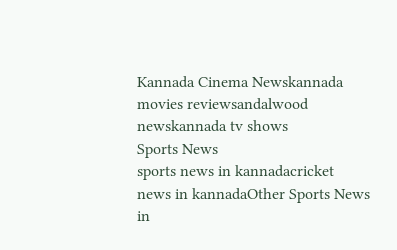Kannada Cinema Newskannada movies reviewsandalwood newskannada tv shows
Sports News
sports news in kannadacricket news in kannadaOther Sports News in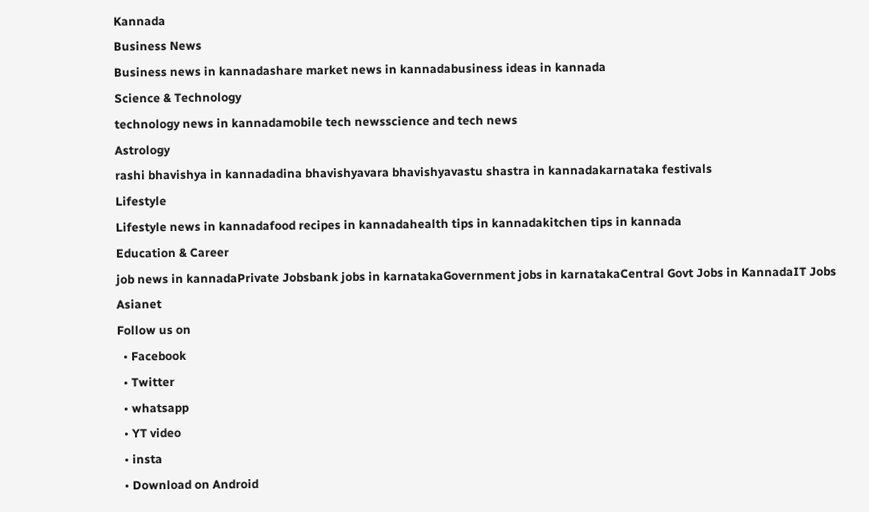Kannada
Business News
Business news in kannadashare market news in kannadabusiness ideas in kannada
Science & Technology
technology news in kannadamobile tech newsscience and tech news
Astrology
rashi bhavishya in kannadadina bhavishyavara bhavishyavastu shastra in kannadakarnataka festivals
Lifestyle
Lifestyle news in kannadafood recipes in kannadahealth tips in kannadakitchen tips in kannada
Education & Career
job news in kannadaPrivate Jobsbank jobs in karnatakaGovernment jobs in karnatakaCentral Govt Jobs in KannadaIT Jobs
Asianet
Follow us on
  • Facebook
  • Twitter
  • whatsapp
  • YT video
  • insta
  • Download on Android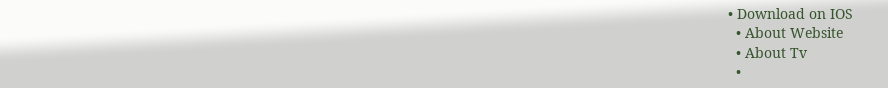• Download on IOS
  • About Website
  • About Tv
  •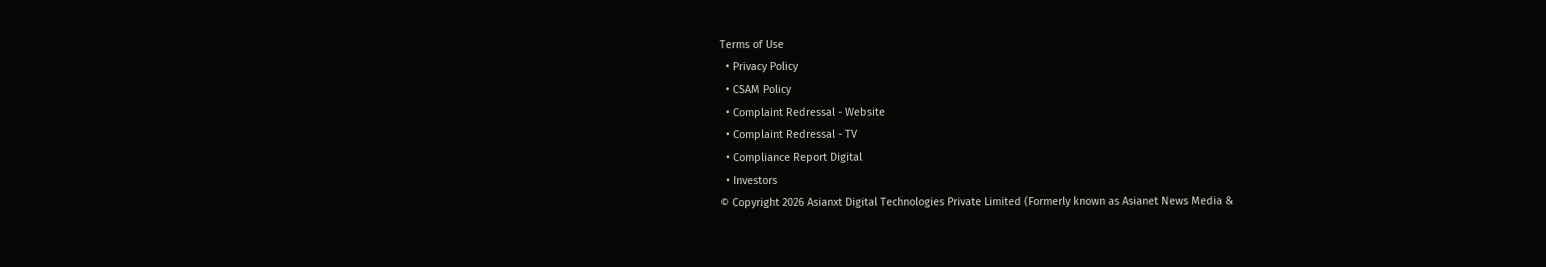Terms of Use
  • Privacy Policy
  • CSAM Policy
  • Complaint Redressal - Website
  • Complaint Redressal - TV
  • Compliance Report Digital
  • Investors
© Copyright 2026 Asianxt Digital Technologies Private Limited (Formerly known as Asianet News Media &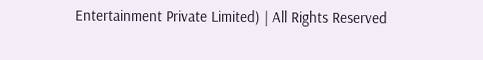Entertainment Private Limited) | All Rights Reserved